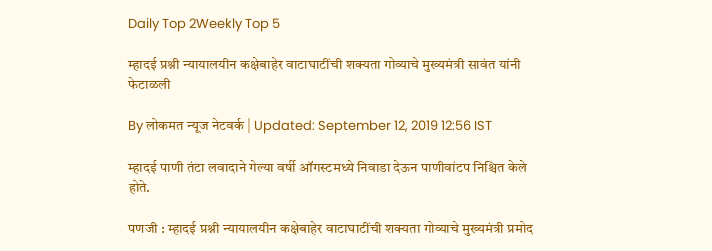Daily Top 2Weekly Top 5

म्हादई प्रश्नी न्यायालयीन कक्षेबाहेर वाटाघाटींची शक्यता गोव्याचे मुख्यमंत्री सावंत यांनी फेटाळली

By लोकमत न्यूज नेटवर्क | Updated: September 12, 2019 12:56 IST

म्हादई पाणी तंटा लवादाने गेल्या वर्षी ऑगस्टमध्ये निवाडा देऊन पाणीवांटप निश्चित केले होते.

पणजी : म्हादई प्रश्नी न्यायालयीन कक्षेबाहेर वाटाघाटींची शक्यता गोव्याचे मुख्यमंत्री प्रमोद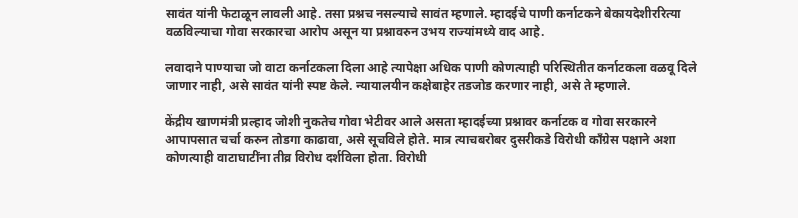सावंत यांनी फेटाळून लावली आहे. तसा प्रश्नच नसल्याचे सावंत म्हणाले. म्हादईचे पाणी कर्नाटकने बेकायदेशीररित्या वळविल्याचा गोवा सरकारचा आरोप असून या प्रश्नावरुन उभय राज्यांमध्ये वाद आहे.

लवादाने पाण्याचा जो वाटा कर्नाटकला दिला आहे त्यापेक्षा अधिक पाणी कोणत्याही परिस्थितीत कर्नाटकला वळवू दिले जाणार नाही, असे सावंत यांनी स्पष्ट केले. न्यायालयीन कक्षेबाहेर तडजोड करणार नाही, असे ते म्हणाले.

केंद्रीय खाणमंत्री प्रल्हाद जोशी नुकतेच गोवा भेटीवर आले असता म्हादईच्या प्रश्नावर कर्नाटक व गोवा सरकारने आपापसात चर्चा करुन तोडगा काढावा, असे सूचविले होते. मात्र त्याचबरोबर दुसरीकडे विरोधी काँग्रेस पक्षाने अशा कोणत्याही वाटाघाटींना तीव्र विरोध दर्शविला होता. विरोधी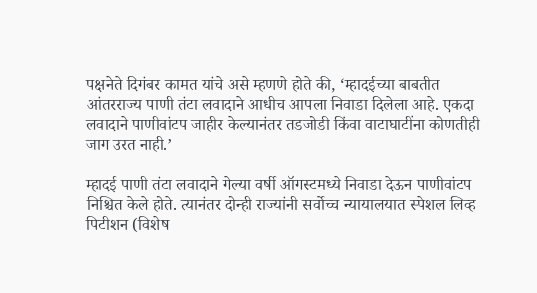पक्षनेते दिगंबर कामत यांचे असे म्हणणे होते की, ‘म्हादईच्या बाबतीत आंतरराज्य पाणी तंटा लवादाने आधीच आपला निवाडा दिलेला आहे. एकदा लवादाने पाणीवांटप जाहीर केल्यानंतर तडजोडी किंवा वाटाघाटींना कोणतीही जाग उरत नाही.’

म्हादई पाणी तंटा लवादाने गेल्या वर्षी ऑगस्टमध्ये निवाडा देऊन पाणीवांटप निश्चित केले होते. त्यानंतर दोन्ही राज्यांनी सर्वोच्च न्यायालयात स्पेशल लिव्ह पिटीशन (विशेष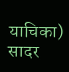याचिका) सादर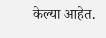केल्या आहेत.